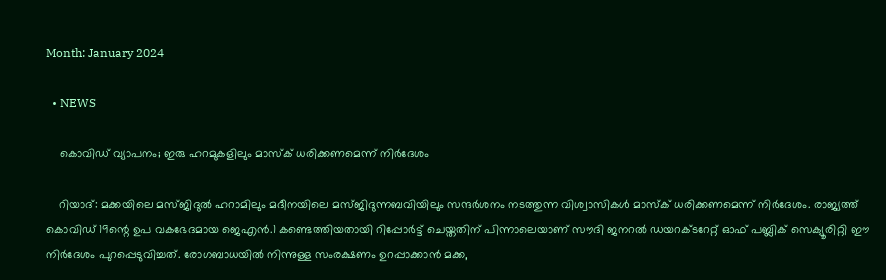Month: January 2024

  • NEWS

    കൊവിഡ് വ്യാപനം; ഇരു ഹറമുകളിലും മാസ്‌ക് ധരിക്കണമെന്ന് നിര്‍ദേശം

    റിയാദ്: മക്കയിലെ മസ്ജിദുല്‍ ഹറാമിലും മദീനയിലെ മസ്ജിദുന്നബവിയിലും സന്ദര്‍ശനം നടത്തുന്ന വിശ്വാസികള്‍ മാസ്‌ക് ധരിക്കണമെന്ന് നിര്‍ദേശം. രാജ്യത്ത് കൊവിഡ് 19ന്റെ ഉപ വകഭേദമായ ജെഎന്‍.1 കണ്ടെത്തിയതായി റിപ്പോര്‍ട്ട് ചെയ്തതിന് പിന്നാലെയാണ് സൗദി ജനറല്‍ ഡയറക്ടറേറ്റ് ഓഫ് പബ്ലിക് സെക്യൂരിറ്റി ഈ നിര്‍ദേശം പുറപ്പെടുവിച്ചത്. രോഗബാധയില്‍ നിന്നുള്ള സംരക്ഷണം ഉറപ്പാക്കാന്‍ മക്ക,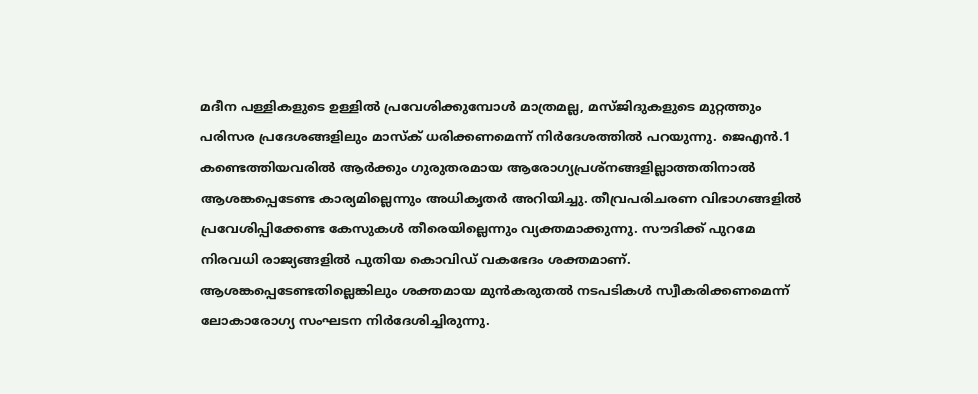മദീന പള്ളികളുടെ ഉള്ളില്‍ പ്രവേശിക്കുമ്പോള്‍ മാത്രമല്ല, മസ്ജിദുകളുടെ മുറ്റത്തും പരിസര പ്രദേശങ്ങളിലും മാസ്‌ക് ധരിക്കണമെന്ന് നിര്‍ദേശത്തില്‍ പറയുന്നു. ജെഎന്‍.1 കണ്ടെത്തിയവരില്‍ ആര്‍ക്കും ഗുരുതരമായ ആരോഗ്യപ്രശ്നങ്ങളില്ലാത്തതിനാല്‍ ആശങ്കപ്പെടേണ്ട കാര്യമില്ലെന്നും അധികൃതര്‍ അറിയിച്ചു. തീവ്രപരിചരണ വിഭാഗങ്ങളില്‍ പ്രവേശിപ്പിക്കേണ്ട കേസുകള്‍ തീരെയില്ലെന്നും വ്യക്തമാക്കുന്നു. സൗദിക്ക് പുറമേ നിരവധി രാജ്യങ്ങളില്‍ പുതിയ കൊവിഡ് വകഭേദം ശക്തമാണ്. ആശങ്കപ്പെടേണ്ടതില്ലെങ്കിലും ശക്തമായ മുന്‍കരുതല്‍ നടപടികള്‍ സ്വീകരിക്കണമെന്ന് ലോകാരോഗ്യ സംഘടന നിര്‍ദേശിച്ചിരുന്നു.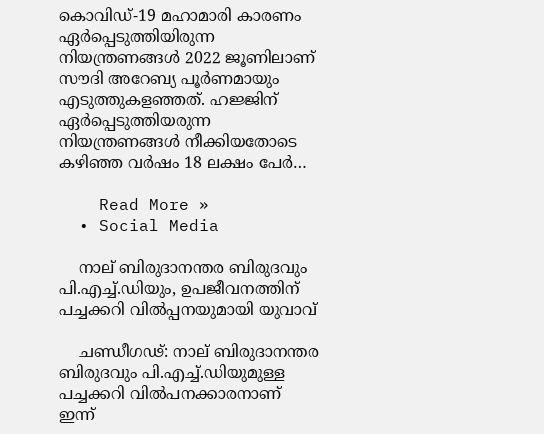കൊവിഡ്-19 മഹാമാരി കാരണം ഏര്‍പ്പെടുത്തിയിരുന്ന നിയന്ത്രണങ്ങള്‍ 2022 ജൂണിലാണ് സൗദി അറേബ്യ പൂര്‍ണമായും എടുത്തുകളഞ്ഞത്. ഹജ്ജിന് ഏര്‍പ്പെടുത്തിയരുന്ന നിയന്ത്രണങ്ങള്‍ നീക്കിയതോടെ കഴിഞ്ഞ വര്‍ഷം 18 ലക്ഷം പേര്‍…

    Read More »
  • Social Media

    നാല് ബിരുദാനന്തര ബിരുദവും പി.എച്ച്‌.ഡിയും, ഉപജീവനത്തിന് പച്ചക്കറി വിൽപ്പനയുമായി യുവാവ്‌

    ചണ്ഡീഗഢ്: നാല് ബിരുദാനന്തര ബിരുദവും പി.എച്ച്‌.ഡിയുമുള്ള പച്ചക്കറി വില്‍പനക്കാരനാണ് ഇന്ന്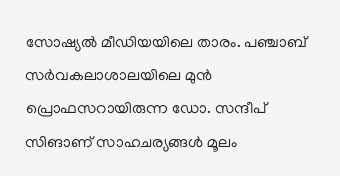സോഷ്യല്‍ മീഡിയയിലെ താരം. പഞ്ചാബ് സര്‍വകലാശാലയിലെ മുൻ പ്രൊഫസറായിരുന്ന ഡോ. സന്ദീപ് സിങാണ് സാഹചര്യങ്ങള്‍ മൂലം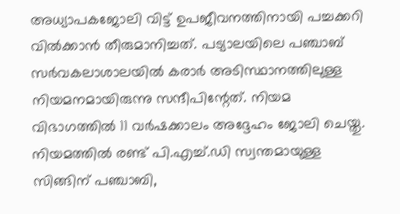അധ്യാപകജോലി വിട്ട് ഉപജീവനത്തിനായി പച്ചക്കറി വില്‍ക്കാൻ തീരുമാനിച്ചത്. പട്യാലയിലെ പഞ്ചാബ് സര്‍വകലാശാലയില്‍ കരാര്‍ അടിസ്ഥാനത്തിലുള്ള നിയമനമായിരുന്നു സന്ദീപിന്റേത്. നിയമ വിഭാഗത്തില്‍ 11 വര്‍ഷക്കാലം അദ്ദേഹം ജോലി ചെയ്തു. നിയമത്തില്‍ രണ്ട് പി.എച്ച്‌.ഡി സ്വന്തമായുള്ള സിങ്ങിന് പഞ്ചാബി,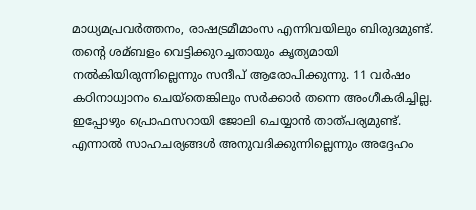മാധ്യമപ്രവര്‍ത്തനം, രാഷട്രമീമാംസ എന്നിവയിലും ബിരുദമുണ്ട്. തന്റെ ശമ്ബളം വെട്ടിക്കുറച്ചതായും കൃത്യമായി നല്‍കിയിരുന്നില്ലെന്നും സന്ദീപ് ആരോപിക്കുന്നു. 11 വര്‍ഷം കഠിനാധ്വാനം ചെയ്തെങ്കിലും സര്‍ക്കാര്‍ തന്നെ അംഗീകരിച്ചില്ല. ഇപ്പോഴും പ്രൊഫസറായി ജോലി ചെയ്യാൻ താത്പര്യമുണ്ട്. എന്നാല്‍ സാഹചര്യങ്ങള്‍ അനുവദിക്കുന്നില്ലെന്നും അദ്ദേഹം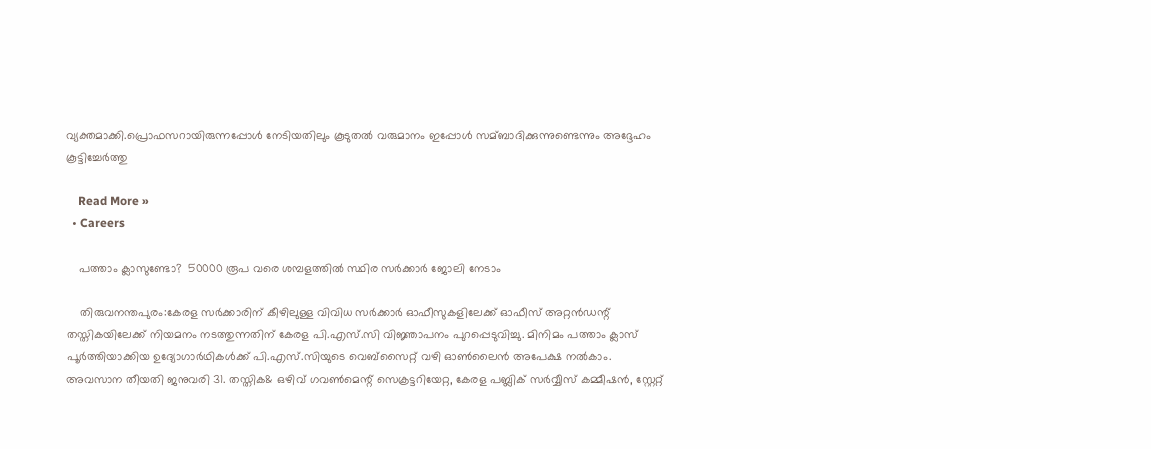വ്യക്തമാക്കി.പ്രൊഫസറായിരുന്നപ്പോള്‍ നേടിയതിലും കൂടുതല്‍ വരുമാനം ഇപ്പോള്‍ സമ്ബാദിക്കുന്നുണ്ടെന്നും അദ്ദേഹം കൂട്ടിച്ചേർത്തു

    Read More »
  • Careers

    പത്താം ക്ലാസുണ്ടോ?  50000 രൂപ വരെ ശമ്പളത്തിൽ സ്ഥിര സർക്കാർ ജോലി നേടാം

    തിരുവനന്തപുരം:കേരള സര്‍ക്കാരിന് കീഴിലുള്ള വിവിധ സര്‍ക്കാര്‍ ഓഫീസുകളിലേക്ക് ഓഫീസ് അറ്റന്‍ഡന്റ് തസ്തികയിലേക്ക് നിയമനം നടത്തുന്നതിന് കേരള പി.എസ്.സി വിജ്ഞാപനം പുറപ്പെടുവിച്ചു. മിനിമം പത്താം ക്ലാസ് പൂര്‍ത്തിയാക്കിയ ഉദ്യോഗാര്‍ഥികള്‍ക്ക് പി.എസ്.സിയുടെ വെബ്‌സൈറ്റ് വഴി ഓണ്‍ലൈന്‍ അപേക്ഷ നല്‍കാം. അവസാന തീയതി ജനുവരി 31. തസ്തിക& ഒഴിവ് ഗവണ്‍മെന്റ് സെക്രട്ടറിയേറ്റ, കേരള പബ്ലിക് സര്‍വ്വീസ് കമ്മീഷന്‍, സ്റ്റേറ്റ്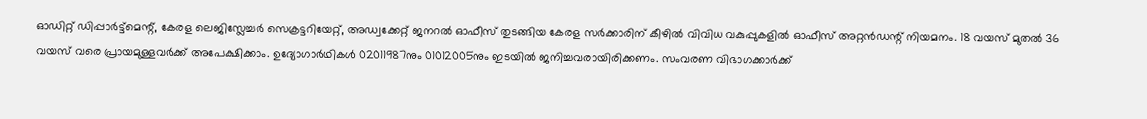ഓഡിറ്റ് ഡിപ്പാര്‍ട്ട്‌മെന്റ്, കേരള ലെജിസ്ലേച്ചര്‍ സെക്രട്ടറിയേറ്റ്, അഡ്വക്കേറ്റ് ജനറല്‍ ഓഫീസ് തുടങ്ങിയ കേരള സര്‍ക്കാരിന് കീഴില്‍ വിവിധ വകുപ്പുകളില്‍ ഓഫീസ് അറ്റന്‍ഡന്റ് നിയമനം. 18 വയസ് മുതല്‍ 36 വയസ് വരെ പ്രായമുള്ളവര്‍ക്ക് അപേക്ഷിക്കാം. ഉദ്യോഗാര്‍ഥികള്‍ 02011987നും 01012005നും ഇടയില്‍ ജനിച്ചവരായിരിക്കണം. സംവരണ വിഭാഗക്കാര്‍ക്ക്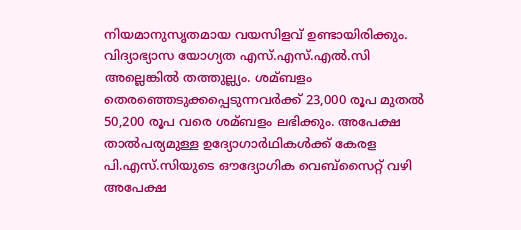നിയമാനുസൃതമായ വയസിളവ് ഉണ്ടായിരിക്കും. വിദ്യാഭ്യാസ യോഗ്യത എസ്.എസ്.എല്‍.സി അല്ലെങ്കില്‍ തത്തുല്ല്യം. ശമ്ബളം തെരഞ്ഞെടുക്കപ്പെടുന്നവര്‍ക്ക് 23,000 രൂപ മുതല്‍ 50,200 രൂപ വരെ ശമ്ബളം ലഭിക്കും. അപേക്ഷ താല്‍പര്യമുള്ള ഉദ്യോഗാര്‍ഥികള്‍ക്ക് കേരള പി.എസ്.സിയുടെ ഔദ്യോഗിക വെബ്‌സൈറ്റ് വഴി അപേക്ഷ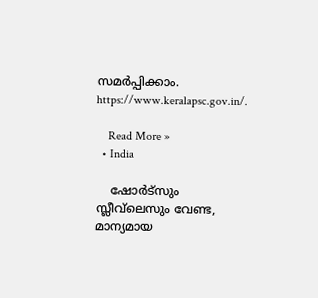സമര്‍പ്പിക്കാം. https://www.keralapsc.gov.in/.

    Read More »
  • India

    ഷോര്‍ട്‌സും സ്ലീവ്‌ലെസും വേണ്ട, മാന്യമായ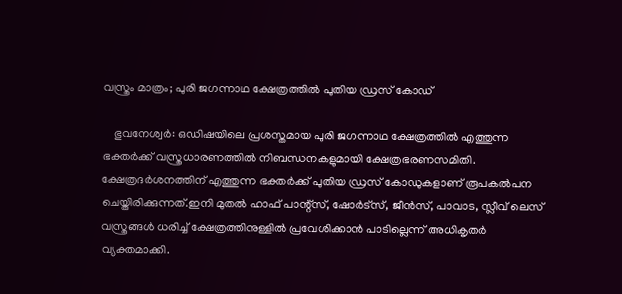വസ്ത്രം മാത്രം; പുരി ജഗന്നാഥ ക്ഷേത്രത്തില്‍ പുതിയ ഡ്രസ് കോഡ്

    ഭുവനേശ്വര്‍: ഒഡിഷയിലെ പ്രശസ്തമായ പുരി ജഗന്നാഥ ക്ഷേത്രത്തില്‍ എത്തുന്ന ഭക്തര്‍ക്ക് വസ്ത്രധാരണത്തില്‍ നിബന്ധനകളുമായി ക്ഷേത്രഭരണസമിതി. ക്ഷേത്രദര്‍ശനത്തിന് എത്തുന്ന ഭക്തര്‍ക്ക് പുതിയ ഡ്രസ് കോഡുകളാണ് രൂപകല്‍പന ചെയ്തിരിക്കുന്നത്.ഇനി മുതല്‍ ഹാഫ് പാന്റ്‌സ്, ഷോര്‍ട്‌സ്, ജീന്‍സ്, പാവാട, സ്ലീവ് ലെസ് വസ്ത്രങ്ങള്‍ ധരിച്ച് ക്ഷേത്രത്തിനുള്ളില്‍ പ്രവേശിക്കാന്‍ പാടില്ലെന്ന് അധികൃതര്‍ വ്യക്തമാക്കി.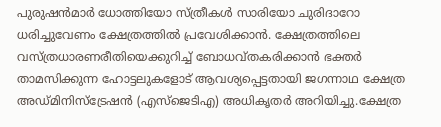പുരുഷന്‍മാര്‍ ധോത്തിയോ സ്ത്രീകള്‍ സാരിയോ ചുരിദാറോ ധരിച്ചുവേണം ക്ഷേത്രത്തില്‍ പ്രവേശിക്കാന്‍. ക്ഷേത്രത്തിലെ വസ്ത്രധാരണരീതിയെക്കുറിച്ച് ബോധവ്തകരിക്കാന്‍ ഭക്തര്‍ താമസിക്കുന്ന ഹോട്ടലുകളോട് ആവശ്യപ്പെട്ടതായി ജഗന്നാഥ ക്ഷേത്ര അഡ്മിനിസ്‌ട്രേഷന്‍ (എസ്‌ജെടിഎ) അധികൃതര്‍ അറിയിച്ചു.ക്ഷേത്ര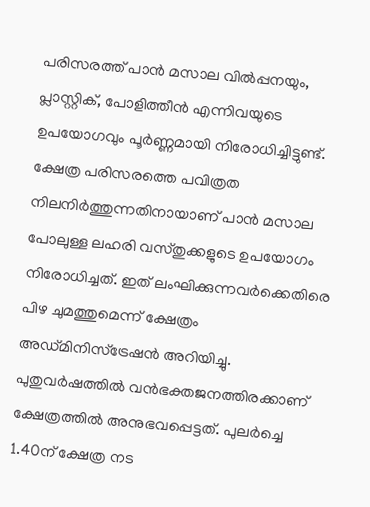പരിസരത്ത് പാന്‍ മസാല വില്‍പ്പനയും, പ്ലാസ്റ്റിക്, പോളിത്തീന്‍ എന്നിവയുടെ ഉപയോഗവും പൂര്‍ണ്ണമായി നിരോധിച്ചിട്ടുണ്ട്. ക്ഷേത്ര പരിസരത്തെ പവിത്രത നിലനിര്‍ത്തുന്നതിനായാണ് പാന്‍ മസാല പോലുള്ള ലഹരി വസ്തുക്കളുടെ ഉപയോഗം നിരോധിച്ചത്. ഇത് ലംഘിക്കുന്നവര്‍ക്കെതിരെ പിഴ ചുമത്തുമെന്ന് ക്ഷേത്രം അഡ്മിനിസ്‌ട്രേഷന്‍ അറിയിച്ചു. പുതുവര്‍ഷത്തില്‍ വന്‍ഭക്തജനത്തിരക്കാണ് ക്ഷേത്രത്തില്‍ അനുഭവപ്പെട്ടത്. പുലര്‍ച്ചെ 1.40ന് ക്ഷേത്ര നട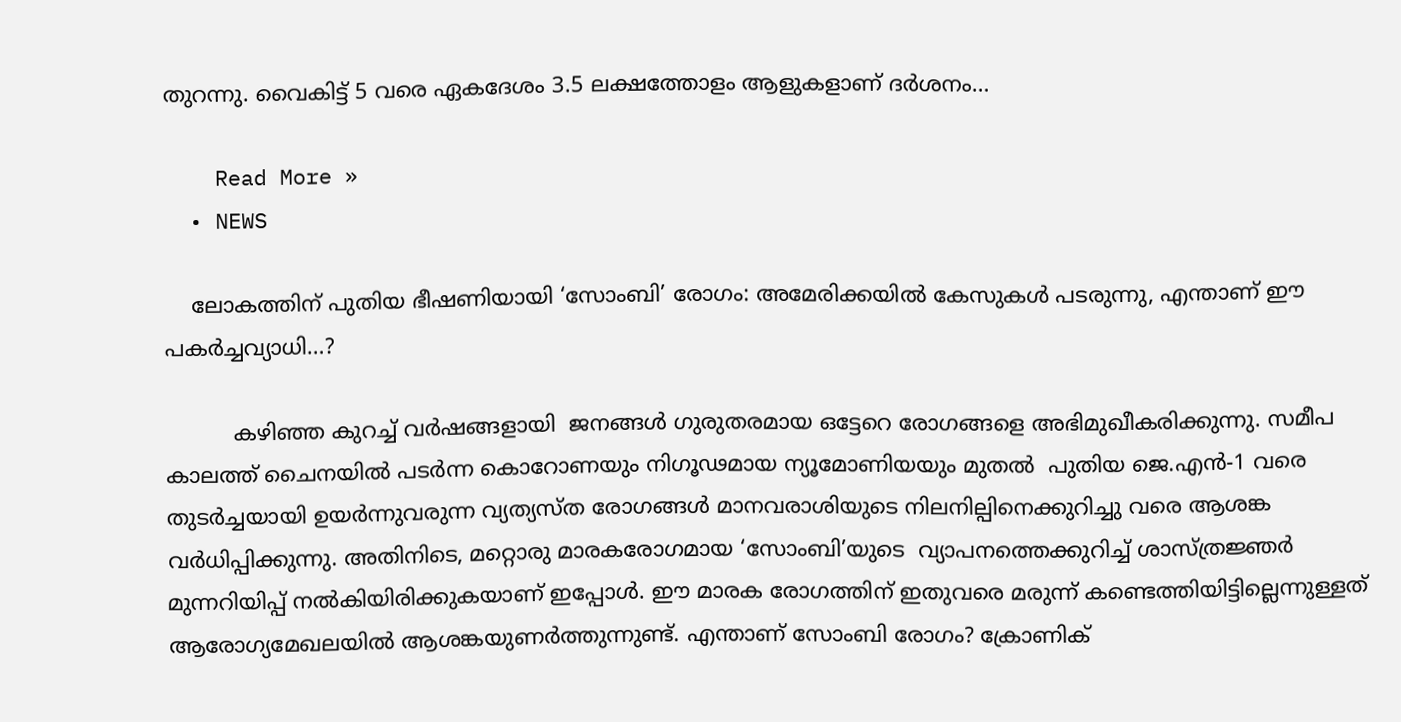തുറന്നു. വൈകിട്ട് 5 വരെ ഏകദേശം 3.5 ലക്ഷത്തോളം ആളുകളാണ് ദര്‍ശനം…

    Read More »
  • NEWS

    ലോകത്തിന് പുതിയ ഭീഷണിയായി ‘സോംബി’ രോഗം: അമേരിക്കയിൽ കേസുകൾ പടരുന്നു, എന്താണ് ഈ പകർച്ചവ്യാധി…?

          കഴിഞ്ഞ കുറച്ച് വർഷങ്ങളായി  ജനങ്ങൾ ഗുരുതരമായ ഒട്ടേറെ രോഗങ്ങളെ അഭിമുഖീകരിക്കുന്നു. സമീപ കാലത്ത് ചൈനയിൽ പടർന്ന കൊറോണയും നിഗൂഢമായ ന്യൂമോണിയയും മുതൽ  പുതിയ ജെ.എൻ-1 വരെ തുടർച്ചയായി ഉയർന്നുവരുന്ന വ്യത്യസ്ത രോഗങ്ങൾ മാനവരാശിയുടെ നിലനില്പിനെക്കുറിച്ചു വരെ ആശങ്ക വർധിപ്പിക്കുന്നു. അതിനിടെ, മറ്റൊരു മാരകരോഗമായ ‘സോംബി’യുടെ  വ്യാപനത്തെക്കുറിച്ച് ശാസ്ത്രജ്ഞർ മുന്നറിയിപ്പ് നൽകിയിരിക്കുകയാണ് ഇപ്പോൾ. ഈ മാരക രോഗത്തിന് ഇതുവരെ മരുന്ന് കണ്ടെത്തിയിട്ടില്ലെന്നുള്ളത് ആരോഗ്യമേഖലയില്‍ ആശങ്കയുണര്‍ത്തുന്നുണ്ട്. എന്താണ് സോംബി രോഗം? ക്രോണിക്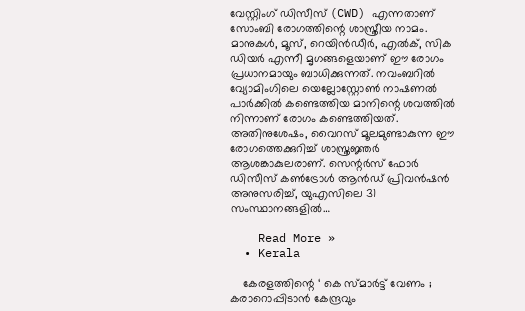വേസ്റ്റിംഗ് ഡിസീസ് (CWD) എന്നതാണ് സോംബി രോഗത്തിന്റെ ശാസ്ത്രീയ നാമം. മാനുകള്‍, മൂസ്, റെയിന്‍ഡീര്‍, എല്‍ക്, സിക ഡിയര്‍ എന്നീ മൃഗങ്ങളെയാണ് ഈ രോഗം പ്രധാനമായും ബാധിക്കുന്നത്. നവംബറിൽ വ്യോമിംഗിലെ യെല്ലോസ്റ്റോൺ നാഷണൽ പാർക്കിൽ കണ്ടെത്തിയ മാനിന്റെ ശവത്തിൽ നിന്നാണ് രോഗം കണ്ടെത്തിയത്. അതിനുശേഷം, വൈറസ് മൂലമുണ്ടാകുന്ന ഈ രോഗത്തെക്കുറിച്ച് ശാസ്ത്രജ്ഞർ ആശങ്കാകുലരാണ്. സെന്റർസ് ഫോർ ഡിസീസ് കൺട്രോൾ ആൻഡ് പ്രിവൻഷൻ അനുസരിച്ച്, യുഎസിലെ 31 സംസ്ഥാനങ്ങളിൽ…

    Read More »
  • Kerala

    കേരളത്തിന്റെ ‘ കെ സ്‍മാര്‍ട്ട് വേണം ; കരാറൊപ്പിടാൻ കേന്ദ്രവും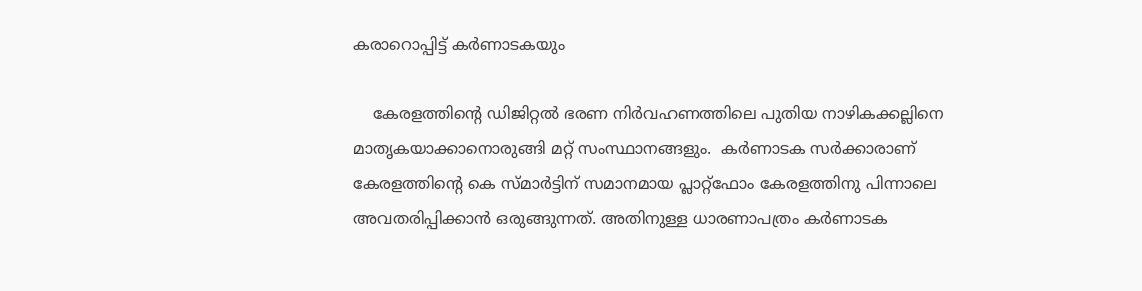കരാറൊപ്പിട്ട് കർണാടകയും

    കേരളത്തിന്‍റെ ഡിജിറ്റല്‍ ഭരണ നിര്‍വഹണത്തിലെ പുതിയ നാഴികക്കല്ലിനെ മാതൃകയാക്കാനൊരുങ്ങി മറ്റ് സംസ്ഥാനങ്ങളും.  കര്‍ണാടക സര്‍ക്കാരാണ് കേരളത്തിന്റെ കെ സ്‍മാര്‍ട്ടിന് സമാനമായ പ്ലാറ്റ്‍ഫോം കേരളത്തിനു പിന്നാലെ അവതരിപ്പിക്കാന്‍ ഒരുങ്ങുന്നത്. അതിനുള്ള ധാരണാപത്രം കര്‍ണാടക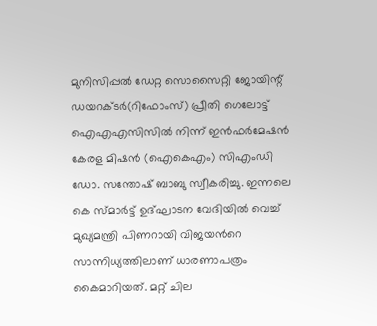മുനിസിപ്പല്‍ ഡേറ്റ സൊസൈറ്റി ജോയിന്റ് ഡയറക്ടര്‍(റിഫോംസ്) പ്രീതി ഗെലോട്ട് ഐഎഎസിസില്‍ നിന്ന് ഇൻഫര്‍മേഷൻ കേരള മിഷൻ (ഐകെഎം) സിഎംഡി ഡോ. സന്തോഷ് ബാബു സ്വീകരിച്ചു. ഇന്നലെ കെ സ്‍മാര്‍ട്ട് ഉദ്ഘാടന വേദിയില്‍ വെച്ച്‌ മുഖ്യമന്ത്രി പിണറായി വിജയന്‍റെ സാന്നിധ്യത്തിലാണ് ധാരണാപത്രം കൈമാറിയത്. മറ്റ് ചില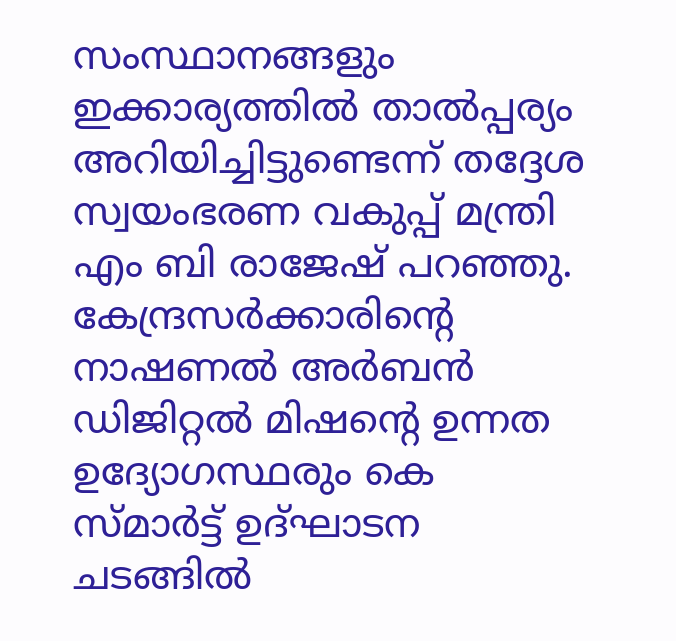സംസ്ഥാനങ്ങളും ഇക്കാര്യത്തില്‍ താല്‍പ്പര്യം അറിയിച്ചിട്ടുണ്ടെന്ന് തദ്ദേശ സ്വയംഭരണ വകുപ്പ് മന്ത്രി എം ബി രാജേഷ് പറഞ്ഞു. കേന്ദ്രസര്‍ക്കാരിന്റെ നാഷണല്‍ അര്‍ബൻ ഡിജിറ്റല്‍ മിഷന്റെ ഉന്നത ഉദ്യോഗസ്ഥരും കെ സ്‍മാര്‍ട്ട് ഉദ്ഘാടന ചടങ്ങില്‍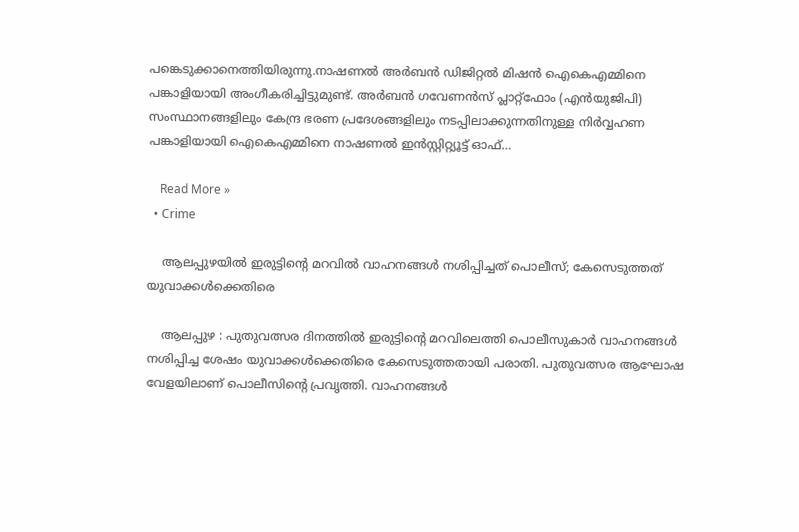പങ്കെടുക്കാനെത്തിയിരുന്നു.നാഷണല്‍ അര്‍ബൻ ഡിജിറ്റല്‍ മിഷൻ ഐകെഎമ്മിനെ പങ്കാളിയായി അംഗീകരിച്ചിട്ടുമുണ്ട്. അര്‍ബൻ ഗവേണൻസ് പ്ലാറ്റ്ഫോം (എന്‍യുജിപി) സംസ്ഥാനങ്ങളിലും കേന്ദ്ര ഭരണ പ്രദേശങ്ങളിലും നടപ്പിലാക്കുന്നതിനുള്ള നിര്‍വ്വഹണ പങ്കാളിയായി ഐകെഎമ്മിനെ നാഷണല്‍ ഇൻസ്റ്റിറ്റ്യൂട്ട് ഓഫ്…

    Read More »
  • Crime

    ആലപ്പുഴയില്‍ ഇരുട്ടിന്റെ മറവില്‍ വാഹനങ്ങള്‍ നശിപ്പിച്ചത് പൊലീസ്; കേസെടുത്തത് യുവാക്കള്‍ക്കെതിരെ

    ആലപ്പുഴ : പുതുവത്സര ദിനത്തില്‍ ഇരുട്ടിന്റെ മറവിലെത്തി പൊലീസുകാര്‍ വാഹനങ്ങള്‍ നശിപ്പിച്ച ശേഷം യുവാക്കള്‍ക്കെതിരെ കേസെടുത്തതായി പരാതി. പുതുവത്സര ആഘോഷ വേളയിലാണ് പൊലീസിന്റെ പ്രവൃത്തി. വാഹനങ്ങള്‍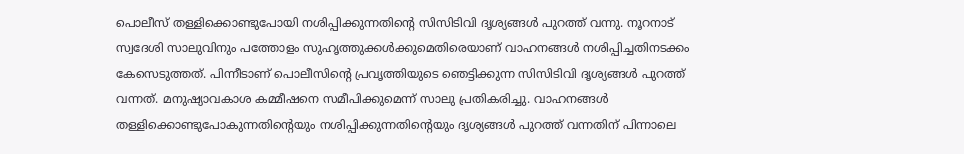പൊലീസ് തള്ളിക്കൊണ്ടുപോയി നശിപ്പിക്കുന്നതിന്റെ സിസിടിവി ദൃശ്യങ്ങള്‍ പുറത്ത് വന്നു. നൂറനാട് സ്വദേശി സാലുവിനും പത്തോളം സുഹൃത്തുക്കള്‍ക്കുമെതിരെയാണ് വാഹനങ്ങള്‍ നശിപ്പിച്ചതിനടക്കം കേസെടുത്തത്. പിന്നീടാണ് പൊലീസിന്റെ പ്രവൃത്തിയുടെ ഞെട്ടിക്കുന്ന സിസിടിവി ദൃശ്യങ്ങള്‍ പുറത്ത് വന്നത്. മനുഷ്യാവകാശ കമ്മീഷനെ സമീപിക്കുമെന്ന് സാലു പ്രതികരിച്ചു. വാഹനങ്ങള്‍ തള്ളിക്കൊണ്ടുപോകുന്നതിന്റെയും നശിപ്പിക്കുന്നതിന്റെയും ദൃശ്യങ്ങള്‍ പുറത്ത് വന്നതിന് പിന്നാലെ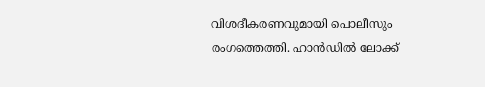വിശദീകരണവുമായി പൊലീസും രംഗത്തെത്തി. ഹാന്‍ഡില്‍ ലോക്ക്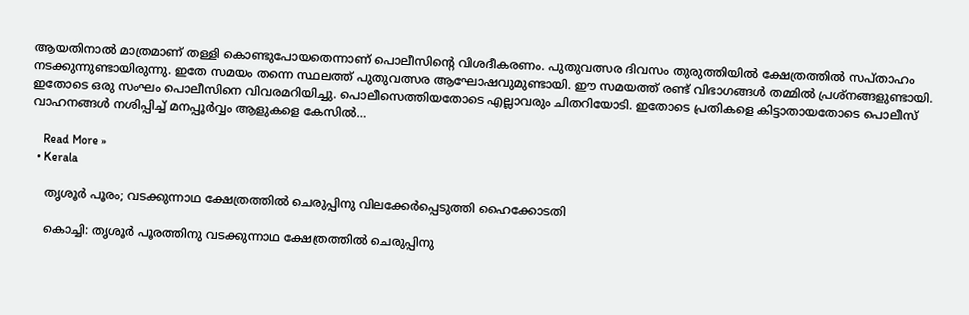ആയതിനാല്‍ മാത്രമാണ് തള്ളി കൊണ്ടുപോയതെന്നാണ് പൊലീസിന്റെ വിശദീകരണം. പുതുവത്സര ദിവസം തുരുത്തിയില്‍ ക്ഷേത്രത്തില്‍ സപ്താഹം നടക്കുന്നുണ്ടായിരുന്നു. ഇതേ സമയം തന്നെ സ്ഥലത്ത് പുതുവത്സര ആഘോഷവുമുണ്ടായി. ഈ സമയത്ത് രണ്ട് വിഭാഗങ്ങള്‍ തമ്മില്‍ പ്രശ്‌നങ്ങളുണ്ടായി. ഇതോടെ ഒരു സംഘം പൊലീസിനെ വിവരമറിയിച്ചു. പൊലീസെത്തിയതോടെ എല്ലാവരും ചിതറിയോടി. ഇതോടെ പ്രതികളെ കിട്ടാതായതോടെ പൊലീസ് വാഹനങ്ങള്‍ നശിപ്പിച്ച് മനപ്പൂര്‍വ്വം ആളുകളെ കേസില്‍…

    Read More »
  • Kerala

    തൃശൂര്‍ പൂരം; വടക്കുന്നാഥ ക്ഷേത്രത്തില്‍ ചെരുപ്പിനു വിലക്കേര്‍പ്പെടുത്തി ഹൈക്കോടതി

    കൊച്ചി: തൃശൂര്‍ പൂരത്തിനു വടക്കുന്നാഥ ക്ഷേത്രത്തില്‍ ചെരുപ്പിനു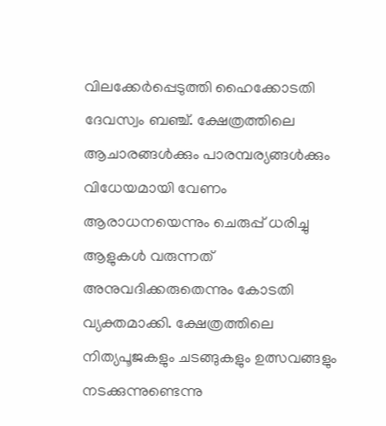വിലക്കേര്‍പ്പെടുത്തി ഹൈക്കോടതി ദേവസ്വം ബഞ്ച്. ക്ഷേത്രത്തിലെ ആചാരങ്ങള്‍ക്കും പാരമ്പര്യങ്ങള്‍ക്കും വിധേയമായി വേണം ആരാധനയെന്നും ചെരുപ്പ് ധരിച്ചു ആളുകള്‍ വരുന്നത് അനുവദിക്കരുതെന്നും കോടതി വ്യക്തമാക്കി. ക്ഷേത്രത്തിലെ നിത്യപൂജകളും ചടങ്ങുകളും ഉത്സവങ്ങളും നടക്കുന്നുണ്ടെന്നു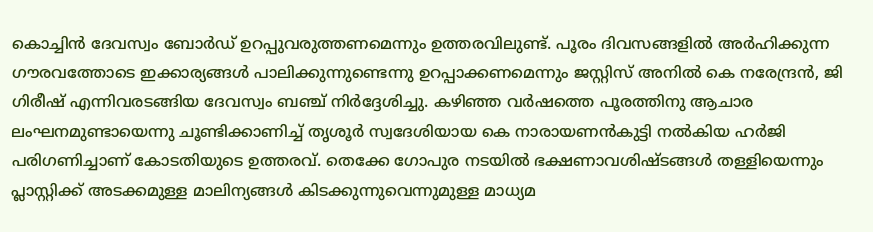കൊച്ചിന്‍ ദേവസ്വം ബോര്‍ഡ് ഉറപ്പുവരുത്തണമെന്നും ഉത്തരവിലുണ്ട്. പൂരം ദിവസങ്ങളില്‍ അര്‍ഹിക്കുന്ന ഗൗരവത്തോടെ ഇക്കാര്യങ്ങള്‍ പാലിക്കുന്നുണ്ടെന്നു ഉറപ്പാക്കണമെന്നും ജസ്റ്റിസ് അനില്‍ കെ നരേന്ദ്രന്‍, ജി ഗിരീഷ് എന്നിവരടങ്ങിയ ദേവസ്വം ബഞ്ച് നിര്‍ദ്ദേശിച്ചു. കഴിഞ്ഞ വര്‍ഷത്തെ പൂരത്തിനു ആചാര ലംഘനമുണ്ടായെന്നു ചൂണ്ടിക്കാണിച്ച് തൃശൂര്‍ സ്വദേശിയായ കെ നാരായണന്‍കുട്ടി നല്‍കിയ ഹര്‍ജി പരിഗണിച്ചാണ് കോടതിയുടെ ഉത്തരവ്. തെക്കേ ഗോപുര നടയില്‍ ഭക്ഷണാവശിഷ്ടങ്ങള്‍ തള്ളിയെന്നും പ്ലാസ്റ്റിക്ക് അടക്കമുള്ള മാലിന്യങ്ങള്‍ കിടക്കുന്നുവെന്നുമുള്ള മാധ്യമ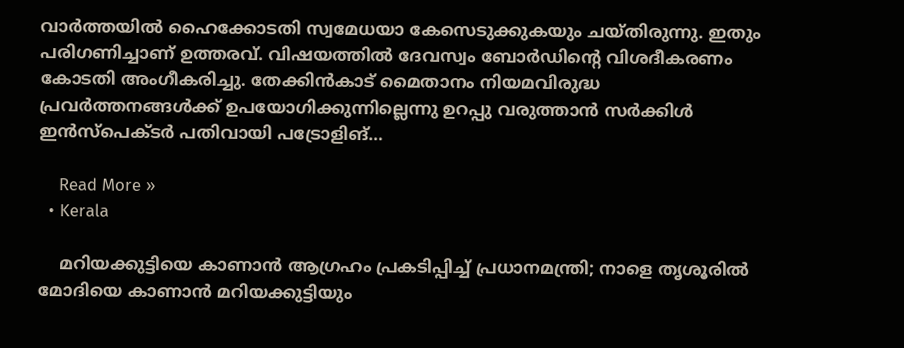വാര്‍ത്തയില്‍ ഹൈക്കോടതി സ്വമേധയാ കേസെടുക്കുകയും ചയ്തിരുന്നു. ഇതും പരിഗണിച്ചാണ് ഉത്തരവ്. വിഷയത്തില്‍ ദേവസ്വം ബോര്‍ഡിന്റെ വിശദീകരണം കോടതി അംഗീകരിച്ചു. തേക്കിന്‍കാട് മൈതാനം നിയമവിരുദ്ധ പ്രവര്‍ത്തനങ്ങള്‍ക്ക് ഉപയോഗിക്കുന്നില്ലെന്നു ഉറപ്പു വരുത്താന്‍ സര്‍ക്കിള്‍ ഇന്‍സ്‌പെക്ടര്‍ പതിവായി പട്രോളിങ്…

    Read More »
  • Kerala

    മറിയക്കുട്ടിയെ കാണാൻ ആഗ്രഹം പ്രകടിപ്പിച്ച് പ്രധാനമന്ത്രി; നാളെ തൃശൂരിൽ മോദിയെ കാണാൻ മറിയക്കുട്ടിയും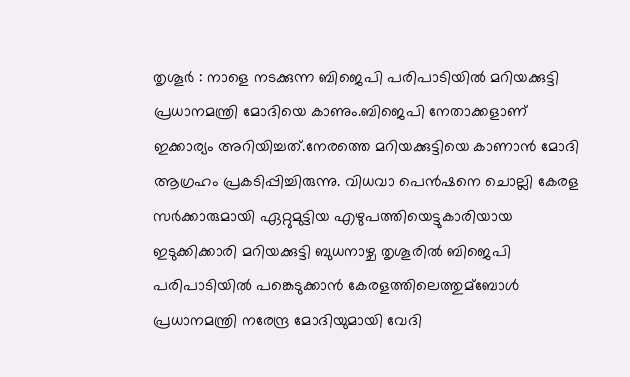തൃശൂർ : നാളെ നടക്കുന്ന ബിജെപി പരിപാടിയില്‍ മറിയക്കുട്ടി പ്രധാനമന്ത്രി മോദിയെ കാണും.ബിജെപി നേതാക്കളാണ് ഇക്കാര്യം അറിയിച്ചത്.നേരത്തെ മറിയക്കുട്ടിയെ കാണാൻ മോദി ആഗ്രഹം പ്രകടിപ്പിച്ചിരുന്നു. വിധവാ പെൻഷനെ ചൊല്ലി കേരള സര്‍ക്കാരുമായി ഏറ്റുമുട്ടിയ എഴുപത്തിയെട്ടുകാരിയായ ഇടുക്കിക്കാരി മറിയക്കുട്ടി ബുധനാഴ്ച തൃശൂരില്‍ ബിജെപി പരിപാടിയില്‍ പങ്കെടുക്കാൻ കേരളത്തിലെത്തുമ്ബോള്‍ പ്രധാനമന്ത്രി നരേന്ദ്ര മോദിയുമായി വേദി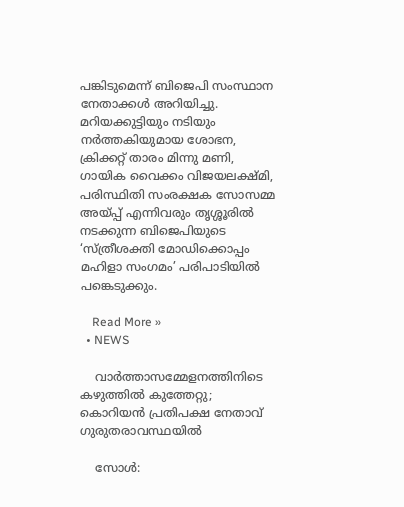പങ്കിടുമെന്ന് ബിജെപി സംസ്ഥാന നേതാക്കൾ അറിയിച്ചു. മറിയക്കുട്ടിയും നടിയും നര്‍ത്തകിയുമായ ശോഭന, ക്രിക്കറ്റ് താരം മിന്നു മണി, ഗായിക വൈക്കം വിജയലക്ഷ്മി, പരിസ്ഥിതി സംരക്ഷക സോസമ്മ അയ്പ്പ് എന്നിവരും തൃശ്ശൂരില്‍ നടക്കുന്ന ബിജെപിയുടെ ‘സ്ത്രീശക്തി മോഡിക്കൊപ്പം മഹിളാ സംഗമം’ പരിപാടിയില്‍ പങ്കെടുക്കും.

    Read More »
  • NEWS

    വാര്‍ത്താസമ്മേളനത്തിനിടെ കഴുത്തില്‍ കുത്തേറ്റു; കൊറിയന്‍ പ്രതിപക്ഷ നേതാവ് ഗുരുതരാവസ്ഥയില്‍

    സോള്‍: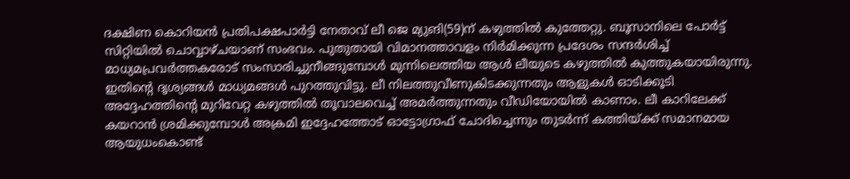ദക്ഷിണ കൊറിയന്‍ പ്രതിപക്ഷപാര്‍ട്ടി നേതാവ് ലീ ജെ മ്യുങി(59)ന് കഴുത്തില്‍ കുത്തേറ്റു. ബൂസാനിലെ പോര്‍ട്ട് സിറ്റിയില്‍ ചൊവ്വാഴ്ചയാണ് സംഭവം. പുതുതായി വിമാനത്താവളം നിര്‍മിക്കുന്ന പ്രദേശം സന്ദര്‍ശിച്ച് മാധ്യമപ്രവര്‍ത്തകരോട് സംസാരിച്ചുനീങ്ങുമ്പോള്‍ മുന്നിലെത്തിയ ആള്‍ ലീയുടെ കഴുത്തില്‍ കുത്തുകയായിരുന്നു. ഇതിന്റെ ദൃശ്യങ്ങള്‍ മാധ്യമങ്ങള്‍ പുറത്തുവിട്ടു. ലീ നിലത്തുവീണുകിടക്കുന്നതും ആളുകള്‍ ഓടിക്കൂടി അദ്ദേഹത്തിന്റെ മുറിവേറ്റ കഴുത്തില്‍ തൂവാലവെച്ച് അമര്‍ത്തുന്നതും വീഡിയോയില്‍ കാണാം. ലീ കാറിലേക്ക് കയറാന്‍ ശ്രമിക്കുമ്പോള്‍ അക്രമി ഇദ്ദേഹത്തോട് ഓട്ടോഗ്രാഫ് ചോദിച്ചെന്നും തുടര്‍ന്ന് കത്തിയ്ക്ക് സമാനമായ ആയുധംകൊണ്ട്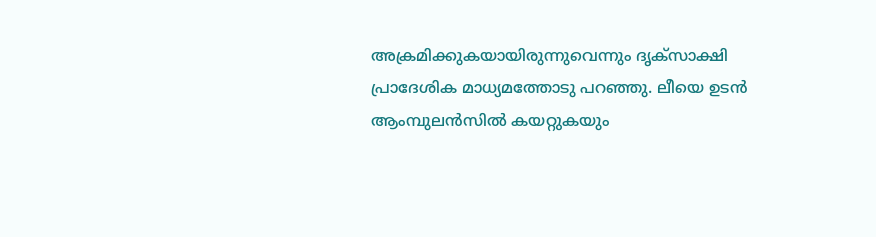അക്രമിക്കുകയായിരുന്നുവെന്നും ദൃക്സാക്ഷി പ്രാദേശിക മാധ്യമത്തോടു പറഞ്ഞു. ലീയെ ഉടന്‍ ആംമ്പുലന്‍സില്‍ കയറ്റുകയും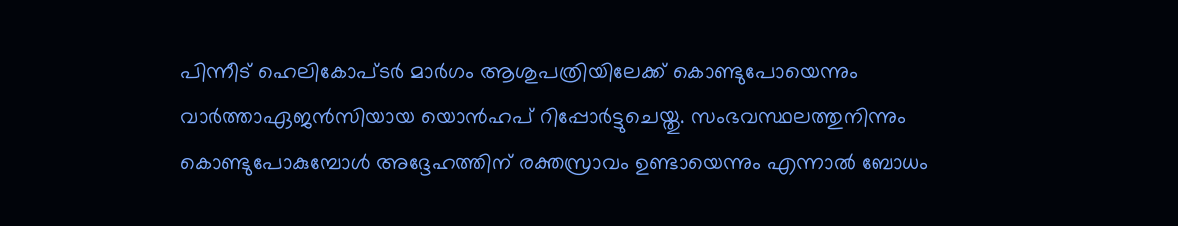പിന്നീട് ഹെലികോപ്ടര്‍ മാര്‍ഗം ആശുപത്രിയിലേക്ക് കൊണ്ടുപോയെന്നും വാര്‍ത്താഏജന്‍സിയായ യൊന്‍ഹപ് റിപ്പോര്‍ട്ടുചെയ്തു. സംഭവസ്ഥലത്തുനിന്നും കൊണ്ടുപോകുമ്പോള്‍ അദ്ദേഹത്തിന് രക്തസ്രാവം ഉണ്ടായെന്നും എന്നാല്‍ ബോധം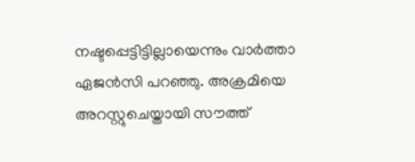നഷ്ടപ്പെട്ടിട്ടില്ലായെന്നും വാര്‍ത്താ ഏജന്‍സി പറഞ്ഞു. അക്രമിയെ അറസ്റ്റുചെയ്തായി സൗത്ത്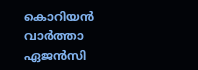കൊറിയന്‍ വാര്‍ത്താ ഏജന്‍സി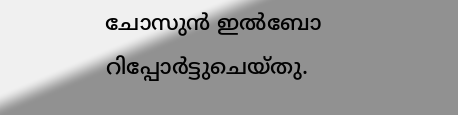ചോസുന്‍ ഇല്‍ബോ റിപ്പോര്‍ട്ടുചെയ്തു.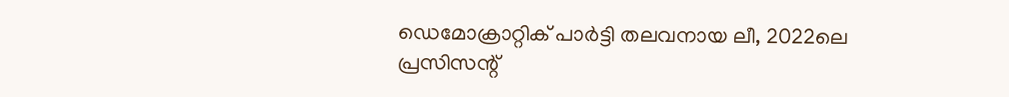ഡെമോക്രാറ്റിക് പാര്‍ട്ടി തലവനായ ലീ, 2022ലെ പ്രസിസന്റ്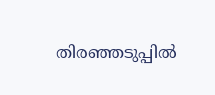തിരഞ്ഞടുപ്പില്‍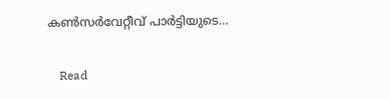കണ്‍സര്‍വേറ്റീവ് പാര്‍ട്ടിയുടെ…

    Read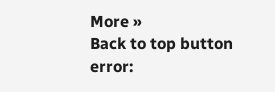More »
Back to top button
error: